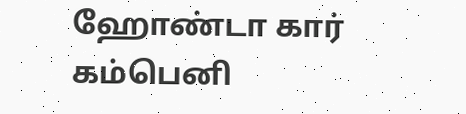ஹோண்டா கார் கம்பெனி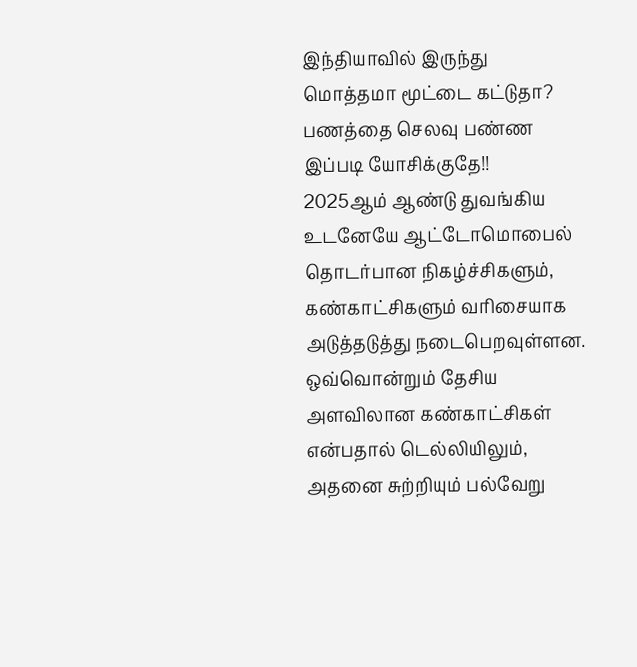இந்தியாவில் இருந்து மொத்தமா மூட்டை கட்டுதா? பணத்தை செலவு பண்ண இப்படி யோசிக்குதே!!
2025ஆம் ஆண்டு துவங்கிய உடனேயே ஆட்டோமொபைல் தொடர்பான நிகழ்ச்சிகளும், கண்காட்சிகளும் வரிசையாக அடுத்தடுத்து நடைபெறவுள்ளன. ஒவ்வொன்றும் தேசிய அளவிலான கண்காட்சிகள் என்பதால் டெல்லியிலும், அதனை சுற்றியும் பல்வேறு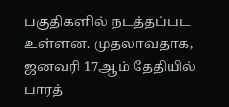பகுதிகளில் நடத்தப்பட உள்ளன. முதலாவதாக, ஜனவரி 17ஆம் தேதியில் பாரத்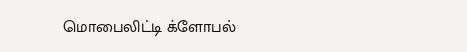மொபைலிட்டி க்ளோபல்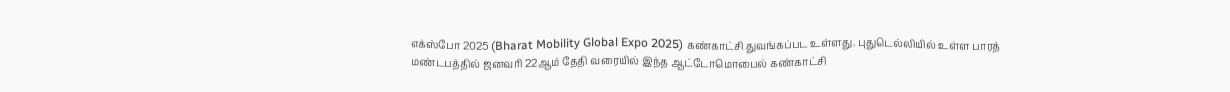எக்ஸ்போ 2025 (Bharat Mobility Global Expo 2025) கண்காட்சி துவங்கப்பட உள்ளது. புதுடெல்லியில் உள்ள பாரத் மண்டபத்தில் ஜனவரி 22ஆம் தேதி வரையில் இந்த ஆட்டோமொபைல் கண்காட்சி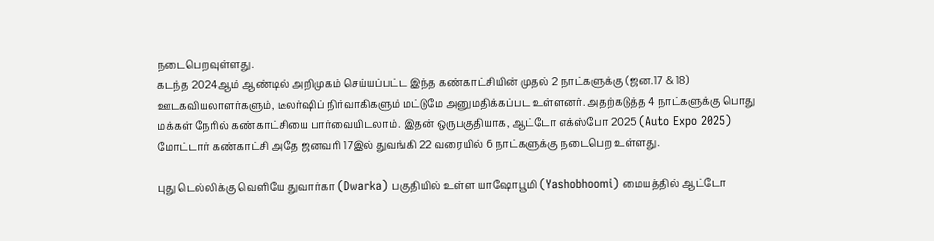நடைபெறவுள்ளது.
கடந்த 2024ஆம் ஆண்டில் அறிமுகம் செய்யப்பட்ட இந்த கண்காட்சியின் முதல் 2 நாட்களுக்கு (ஜன.17 & 18) ஊடகவியலாளர்களும், டீலர்ஷிப் நிர்வாகிகளும் மட்டுமே அனுமதிக்கப்பட உள்ளனர். அதற்கடுத்த 4 நாட்களுக்கு பொது மக்கள் நேரில் கண்காட்சியை பார்வையிடலாம். இதன் ஒருபகுதியாக, ஆட்டோ எக்ஸ்போ 2025 (Auto Expo 2025) மோட்டார் கண்காட்சி அதே ஜனவரி 17இல் துவங்கி 22 வரையில் 6 நாட்களுக்கு நடைபெற உள்ளது.

புது டெல்லிக்கு வெளியே துவார்கா (Dwarka) பகுதியில் உள்ள யாஷோபூமி (Yashobhoomi) மையத்தில் ஆட்டோ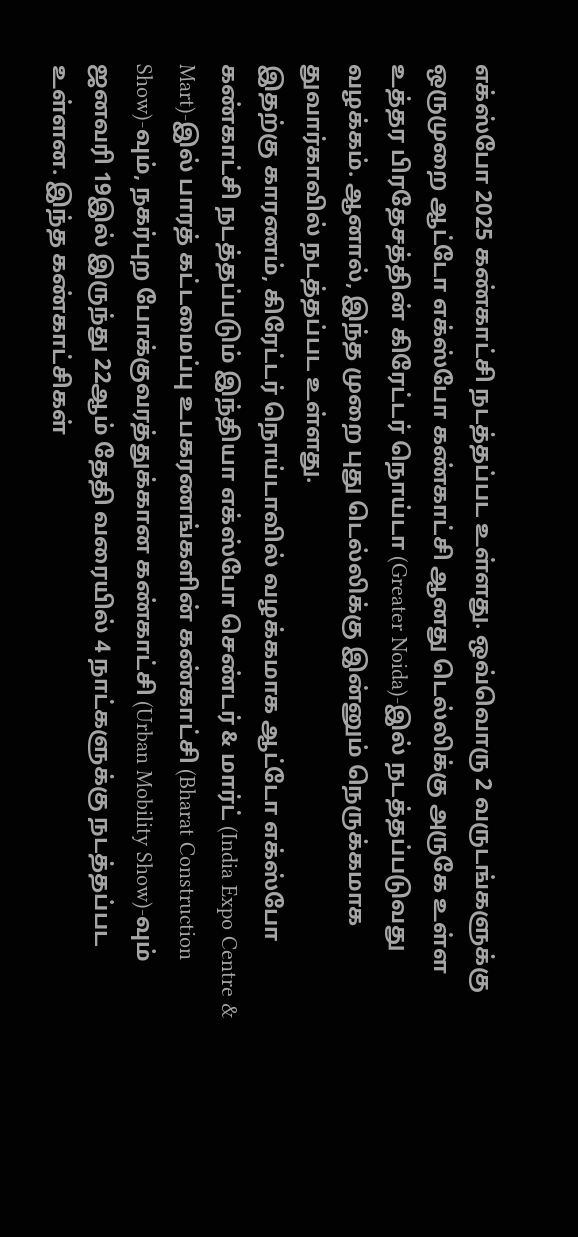எக்ஸ்போ 2025 கண்காட்சி நடத்தப்பட உள்ளது. ஒவ்வொரு 2 வருடங்களுக்கு ஒருமுறை ஆட்டோ எக்ஸ்போ கண்காட்சி ஆனது டெல்லிக்கு அருகே உள்ள உத்தர பிரதேசத்தின் கிரேட்டர் நொய்டா (Greater Noida)-இல் நடத்தப்படுவது வழக்கம். ஆனால், இந்த முறை புது டெல்லிக்கு இன்னும் நெருக்கமாக துவார்காவில் நடத்தப்பட உள்ளது.
இதற்கு காரணம், கிரேட்டர் நொய்டாவில் வழக்கமாக ஆட்டோ எக்ஸ்போ கண்காட்சி நடத்தப்படும் இந்தியா எக்ஸ்போ செண்டர் & மார்ட் (India Expo Centre & Mart)-இல் பாரத் கட்டமைப்பு உபகரணங்களின் கண்காட்சி (Bharat Construction Show)-வும், நகர்புற போக்குவரத்துக்கான கண்காட்சி (Urban Mobility Show)-வும் ஜனவரி 19இல் இருந்து 22ஆம் தேதி வரையில் 4 நாட்களுக்கு நடத்தப்பட உள்ளன. இந்த கண்காட்சிகள்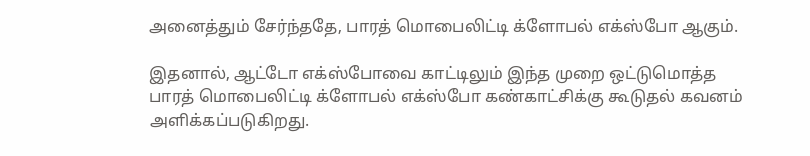அனைத்தும் சேர்ந்ததே, பாரத் மொபைலிட்டி க்ளோபல் எக்ஸ்போ ஆகும்.

இதனால், ஆட்டோ எக்ஸ்போவை காட்டிலும் இந்த முறை ஒட்டுமொத்த பாரத் மொபைலிட்டி க்ளோபல் எக்ஸ்போ கண்காட்சிக்கு கூடுதல் கவனம் அளிக்கப்படுகிறது.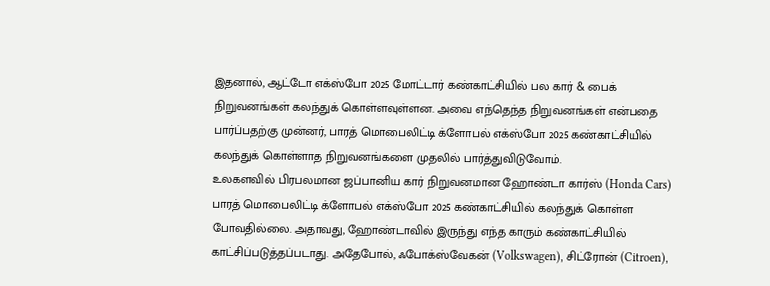இதனால், ஆட்டோ எக்ஸ்போ 2025 மோட்டார் கண்காட்சியில் பல கார் & பைக் நிறுவனங்கள் கலந்துக் கொள்ளவுள்ளன. அவை எந்தெந்த நிறுவனங்கள் என்பதை பார்ப்பதற்கு முன்னர், பாரத் மொபைலிட்டி க்ளோபல் எக்ஸ்போ 2025 கண்காட்சியில் கலந்துக் கொள்ளாத நிறுவனங்களை முதலில் பார்த்துவிடுவோம்.
உலகளவில் பிரபலமான ஜப்பானிய கார் நிறுவனமான ஹோண்டா கார்ஸ் (Honda Cars) பாரத் மொபைலிட்டி க்ளோபல் எக்ஸ்போ 2025 கண்காட்சியில் கலந்துக் கொள்ள போவதில்லை. அதாவது, ஹோண்டாவில் இருந்து எந்த காரும் கண்காட்சியில் காட்சிப்படுத்தப்படாது. அதேபோல், ஃபோக்ஸ்வேகன் (Volkswagen), சிட்ரோன் (Citroen),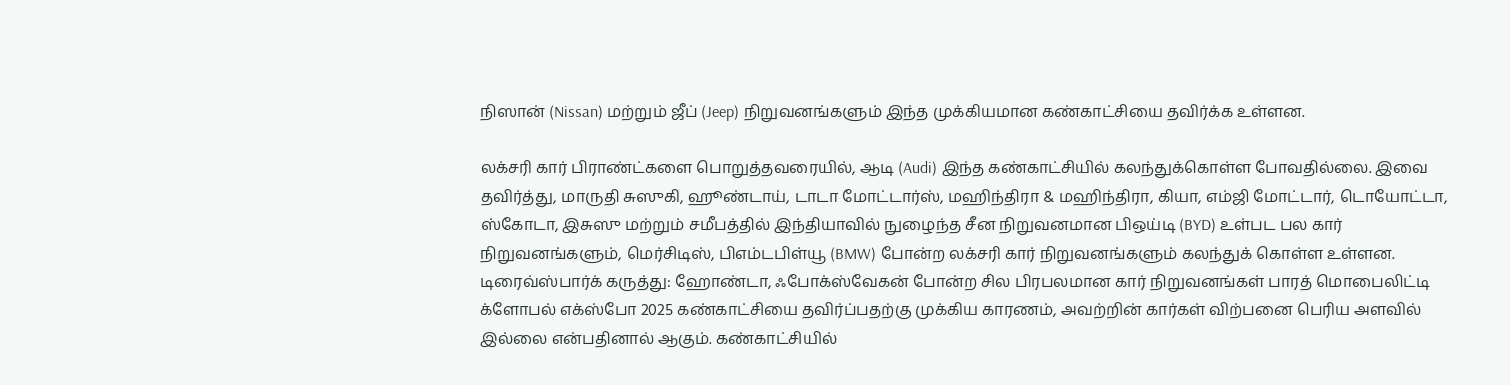நிஸான் (Nissan) மற்றும் ஜீப் (Jeep) நிறுவனங்களும் இந்த முக்கியமான கண்காட்சியை தவிர்க்க உள்ளன.

லக்சரி கார் பிராண்ட்களை பொறுத்தவரையில், ஆடி (Audi) இந்த கண்காட்சியில் கலந்துக்கொள்ள போவதில்லை. இவை தவிர்த்து, மாருதி சுஸுகி, ஹூண்டாய், டாடா மோட்டார்ஸ், மஹிந்திரா & மஹிந்திரா, கியா, எம்ஜி மோட்டார், டொயோட்டா, ஸ்கோடா, இசுஸு மற்றும் சமீபத்தில் இந்தியாவில் நுழைந்த சீன நிறுவனமான பிஒய்டி (BYD) உள்பட பல கார் நிறுவனங்களும், மெர்சிடிஸ், பிஎம்டபிள்யூ (BMW) போன்ற லக்சரி கார் நிறுவனங்களும் கலந்துக் கொள்ள உள்ளன.
டிரைவ்ஸ்பார்க் கருத்து: ஹோண்டா, ஃபோக்ஸ்வேகன் போன்ற சில பிரபலமான கார் நிறுவனங்கள் பாரத் மொபைலிட்டி க்ளோபல் எக்ஸ்போ 2025 கண்காட்சியை தவிர்ப்பதற்கு முக்கிய காரணம், அவற்றின் கார்கள் விற்பனை பெரிய அளவில் இல்லை என்பதினால் ஆகும். கண்காட்சியில்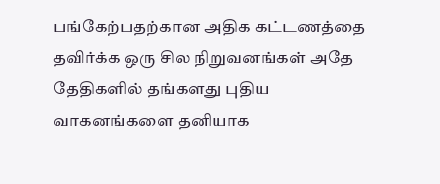பங்கேற்பதற்கான அதிக கட்டணத்தை தவிர்க்க ஒரு சில நிறுவனங்கள் அதே தேதிகளில் தங்களது புதிய வாகனங்களை தனியாக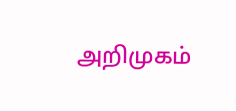அறிமுகம்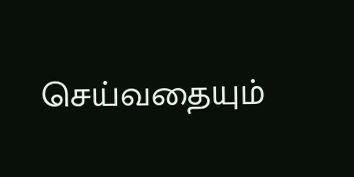செய்வதையும்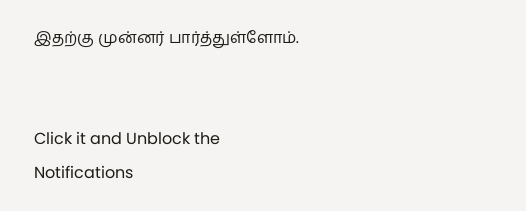இதற்கு முன்னர் பார்த்துள்ளோம்.


Click it and Unblock the Notifications